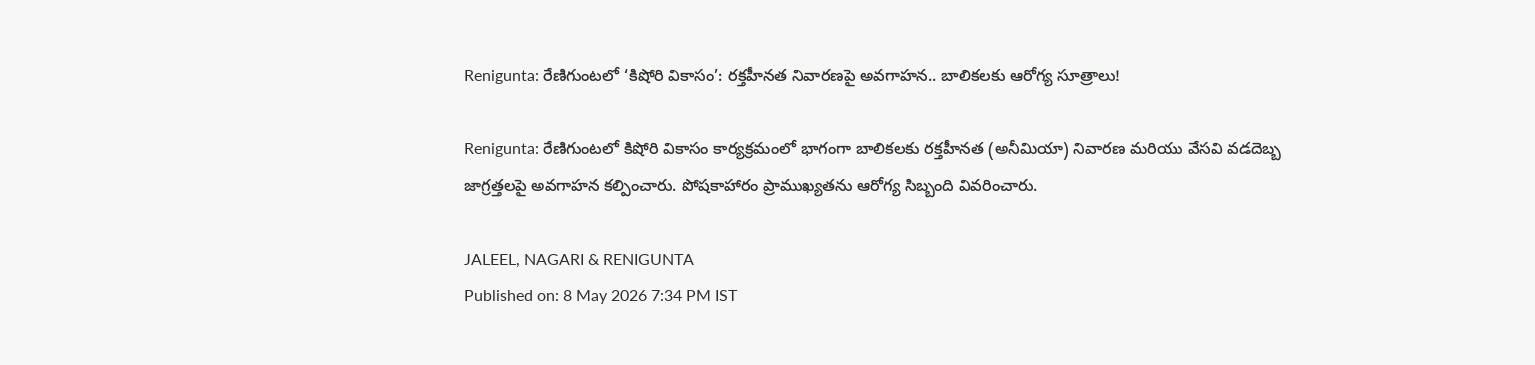Renigunta: రేణిగుంటలో ‘కిషోరి వికాసం’: రక్తహీనత నివారణపై అవగాహన.. బాలికలకు ఆరోగ్య సూత్రాలు!

Renigunta: రేణిగుంటలో కిషోరి వికాసం కార్యక్రమంలో భాగంగా బాలికలకు రక్తహీనత (అనీమియా) నివారణ మరియు వేసవి వడదెబ్బ జాగ్రత్తలపై అవగాహన కల్పించారు. పోషకాహారం ప్రాముఖ్యతను ఆరోగ్య సిబ్బంది వివరించారు.

JALEEL, NAGARI & RENIGUNTA
Published on: 8 May 2026 7:34 PM IST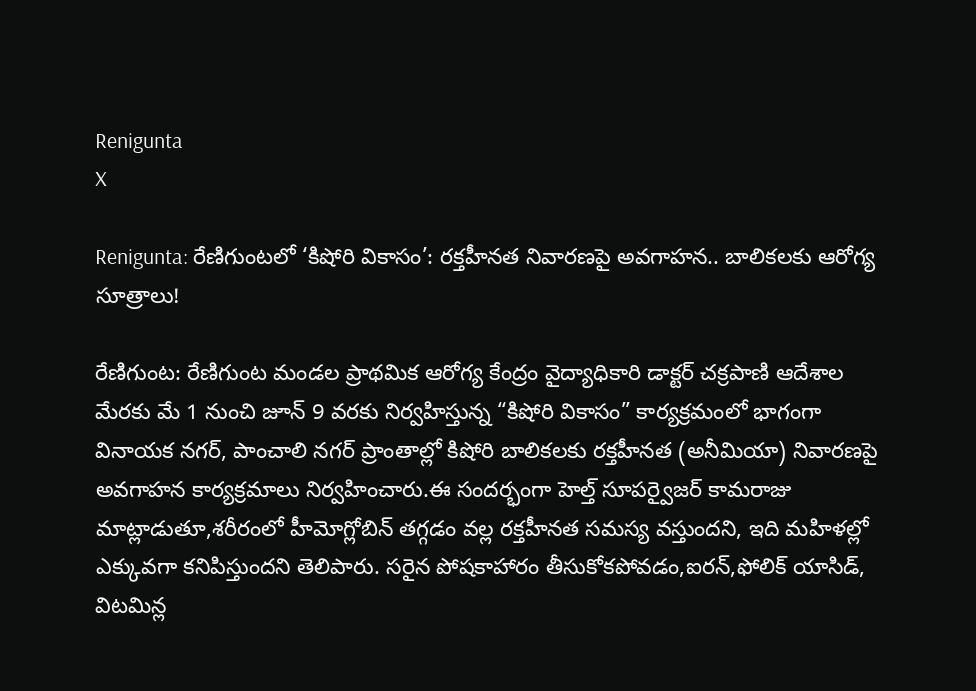Renigunta
X

Renigunta: రేణిగుంటలో ‘కిషోరి వికాసం’: రక్తహీనత నివారణపై అవగాహన.. బాలికలకు ఆరోగ్య సూత్రాలు!

రేణిగుంట: రేణిగుంట మండల ప్రాథమిక ఆరోగ్య కేంద్రం వైద్యాధికారి డాక్టర్ చక్రపాణి ఆదేశాల మేరకు మే 1 నుంచి జూన్ 9 వరకు నిర్వహిస్తున్న “కిషోరి వికాసం” కార్యక్రమంలో భాగంగా వినాయక నగర్, పాంచాలి నగర్ ప్రాంతాల్లో కిషోరి బాలికలకు రక్తహీనత (అనీమియా) నివారణపై అవగాహన కార్యక్రమాలు నిర్వహించారు.ఈ సందర్భంగా హెల్త్ సూపర్వైజర్ కామరాజు మాట్లాడుతూ,శరీరంలో హీమోగ్లోబిన్ తగ్గడం వల్ల రక్తహీనత సమస్య వస్తుందని, ఇది మహిళల్లో ఎక్కువగా కనిపిస్తుందని తెలిపారు. సరైన పోషకాహారం తీసుకోకపోవడం,ఐరన్,ఫోలిక్ యాసిడ్, విటమిన్ల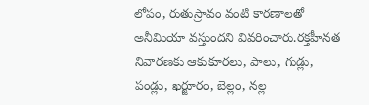లోపం, రుతుస్రావం వంటి కారణాలతో అనీమియా వస్తుందని వివరించారు.రక్తహీనత నివారణకు ఆకుకూరలు, పాలు, గుడ్లు, పండ్లు, ఖర్జూరం, బెల్లం, నల్ల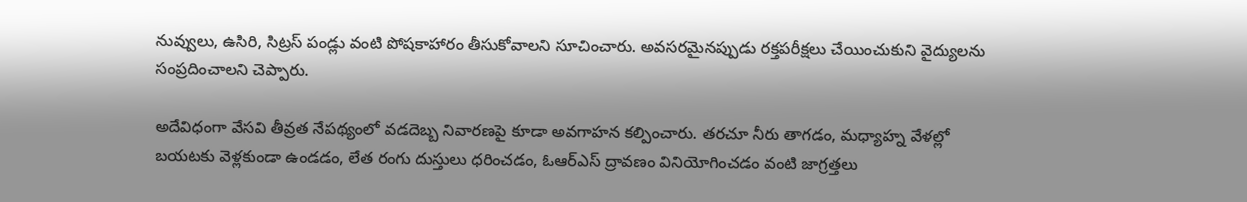నువ్వులు, ఉసిరి, సిట్రస్ పండ్లు వంటి పోషకాహారం తీసుకోవాలని సూచించారు. అవసరమైనప్పుడు రక్తపరీక్షలు చేయించుకుని వైద్యులను సంప్రదించాలని చెప్పారు.

అదేవిధంగా వేసవి తీవ్రత నేపథ్యంలో వడదెబ్బ నివారణపై కూడా అవగాహన కల్పించారు. తరచూ నీరు తాగడం, మధ్యాహ్న వేళల్లో బయటకు వెళ్లకుండా ఉండడం, లేత రంగు దుస్తులు ధరించడం, ఓఆర్ఎస్ ద్రావణం వినియోగించడం వంటి జాగ్రత్తలు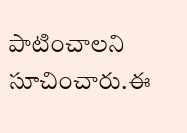పాటించాలని సూచించారు.ఈ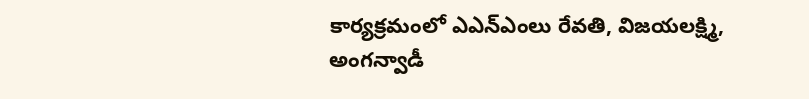కార్యక్రమంలో ఎఎన్ఎంలు రేవతి, విజయలక్ష్మి, అంగన్వాడీ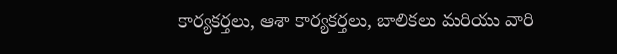కార్యకర్తలు, ఆశా కార్యకర్తలు, బాలికలు మరియు వారి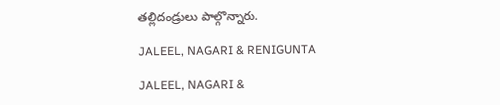తల్లిదండ్రులు పాల్గొన్నారు.

JALEEL, NAGARI & RENIGUNTA

JALEEL, NAGARI &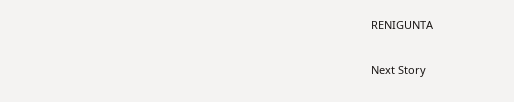RENIGUNTA

Next Story